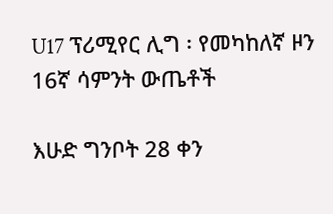U17 ፕሪሚየር ሊግ ፡ የመካከለኛ ዞን 16ኛ ሳምንት ውጤቶች

እሁድ ግንቦት 28 ቀን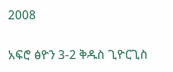2008

አፍሮ ፅዮን 3-2 ቅዱስ ጊዮርጊስ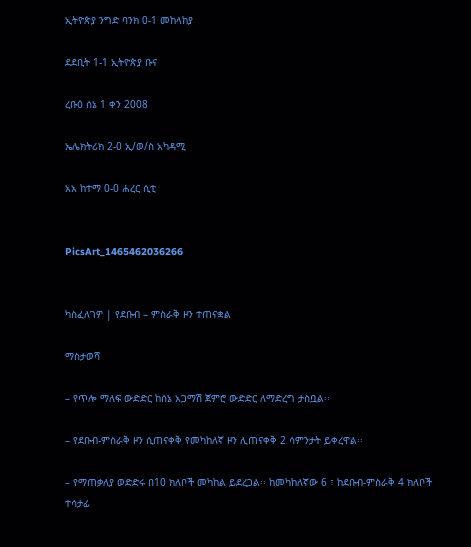ኢትዮጵያ ንግድ ባንክ 0-1 መከላከያ

ደደቢት 1-1 ኢትዮጵያ ቡና

ረቡዕ ሰኔ 1 ቀን 2008

ኤሌክትሪክ 2-0 ኢ/ወ/ስ አካዳሚ

አአ ከተማ 0-0 ሐረር ሲቲ


PicsArt_1465462036266


ካስፈለገዎ | የደቡብ – ምስራቅ ዞን ተጠናቋል

ማስታወሻ

– የጥሎ ማለፍ ውድድር ከሰኔ አጋማሽ ጀምሮ ውድድር ለማድረግ ታስቧል፡፡

– የደቡብ-ምስራቅ ዞን ሲጠናቀቅ የመካከለኛ ዞን ሊጠናቀቅ 2 ሳምንታት ይቀረዋል፡፡

– የማጠቃለያ ወድድሩ በ10 ክለቦች መካከል ይደረጋል፡፡ ከመካከለኛው 6 ፣ ከደቡብ-ምስራቅ 4 ክለቦች ተሳታፊ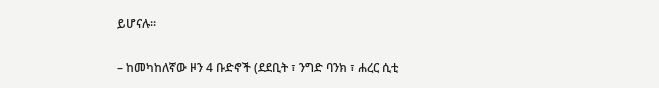ይሆናሉ፡፡

– ከመካከለኛው ዞን 4 ቡድኖች (ደደቢት ፣ ንግድ ባንክ ፣ ሐረር ሲቲ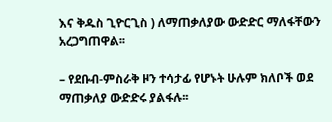እና ቅዱስ ጊዮርጊስ ) ለማጠቃለያው ውድድር ማለፋቸውን አረጋግጠዋል፡፡

– የደቡብ-ምስራቅ ዞን ተሳታፊ የሆኑት ሁሉም ክለቦች ወደ ማጠቃለያ ውድድሩ ያልፋሉ፡፡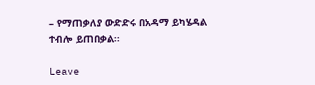– የማጠቃለያ ውድድሩ በአዳማ ይካሄዳል ተብሎ ይጠበቃል፡፡

Leave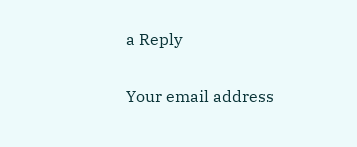a Reply

Your email address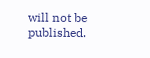will not be published.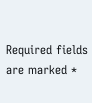Required fields are marked *